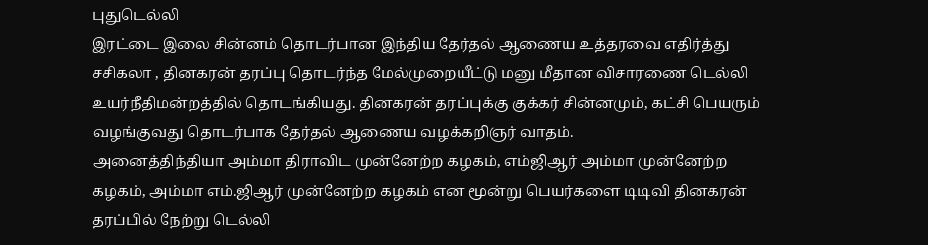புதுடெல்லி
இரட்டை இலை சின்னம் தொடர்பான இந்திய தேர்தல் ஆணைய உத்தரவை எதிர்த்து சசிகலா , தினகரன் தரப்பு தொடர்ந்த மேல்முறையீட்டு மனு மீதான விசாரணை டெல்லி உயர்நீதிமன்றத்தில் தொடங்கியது. தினகரன் தரப்புக்கு குக்கர் சின்னமும், கட்சி பெயரும் வழங்குவது தொடர்பாக தேர்தல் ஆணைய வழக்கறிஞர் வாதம்.
அனைத்திந்தியா அம்மா திராவிட முன்னேற்ற கழகம், எம்ஜிஆர் அம்மா முன்னேற்ற கழகம், அம்மா எம்.ஜிஆர் முன்னேற்ற கழகம் என மூன்று பெயர்களை டிடிவி தினகரன் தரப்பில் நேற்று டெல்லி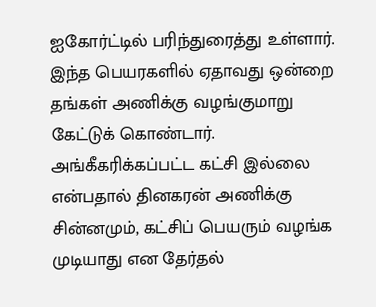ஐகோர்ட்டில் பரிந்துரைத்து உள்ளார். இந்த பெயரகளில் ஏதாவது ஒன்றை தங்கள் அணிக்கு வழங்குமாறு கேட்டுக் கொண்டார்.
அங்கீகரிக்கப்பட்ட கட்சி இல்லை என்பதால் தினகரன் அணிக்கு சின்னமும், கட்சிப் பெயரும் வழங்க முடியாது என தேர்தல்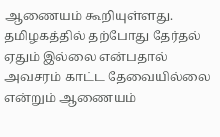ஆணையம் கூறியுள்ளது. தமிழகத்தில் தற்போது தேர்தல் ஏதும் இல்லை என்பதால் அவசரம் காட்ட தேவையில்லை என்றும் ஆணையம்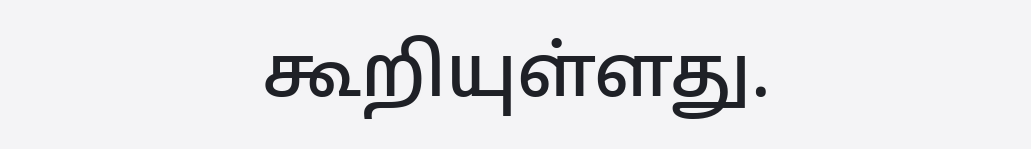கூறியுள்ளது.